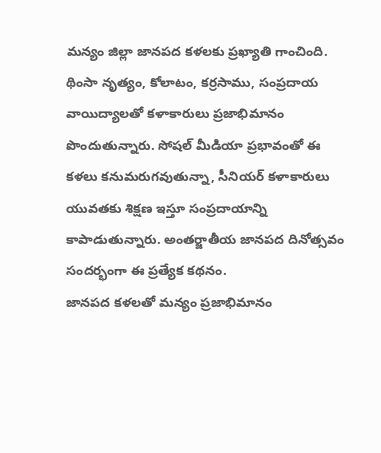మన్యం జిల్లా జానపద కళలకు ప్రఖ్యాతి గాంచింది. థింసా నృత్యం, కోలాటం, కర్రసాము, సంప్రదాయ వాయిద్యాలతో కళాకారులు ప్రజాభిమానం పొందుతున్నారు. సోషల్ మీడియా ప్రభావంతో ఈ కళలు కనుమరుగవుతున్నా, సీనియర్ కళాకారులు యువతకు శిక్షణ ఇస్తూ సంప్రదాయాన్ని కాపాడుతున్నారు. అంతర్జాతీయ జానపద దినోత్సవం సందర్భంగా ఈ ప్రత్యేక కథనం.
జానపద కళలతో మన్యం ప్రజాభిమానం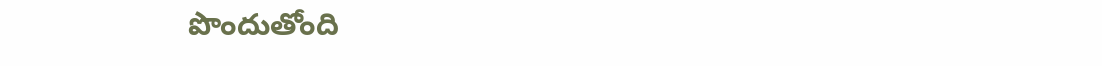పొందుతోంది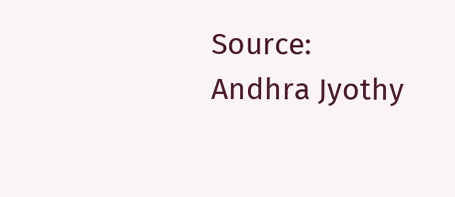Source: Andhra Jyothy